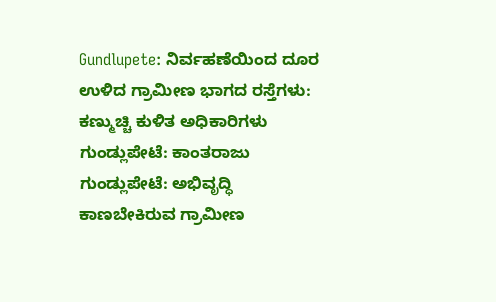Gundlupete: ನಿರ್ವಹಣೆಯಿಂದ ದೂರ ಉಳಿದ ಗ್ರಾಮೀಣ ಭಾಗದ ರಸ್ತೆಗಳು: ಕಣ್ಮುಚ್ಚಿ ಕುಳಿತ ಅಧಿಕಾರಿಗಳು
ಗುಂಡ್ಲುಪೇಟೆ: ಕಾಂತರಾಜು
ಗುಂಡ್ಲುಪೇಟೆ: ಅಭಿವೃದ್ಧಿ ಕಾಣಬೇಕಿರುವ ಗ್ರಾಮೀಣ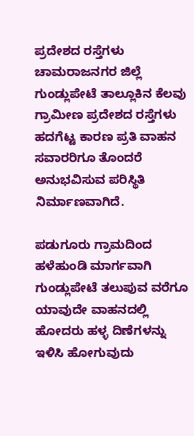ಪ್ರದೇಶದ ರಸ್ತೆಗಳು ಚಾಮರಾಜನಗರ ಜಿಲ್ಲೆ ಗುಂಡ್ಲುಪೇಟೆ ತಾಲ್ಲೂಕಿನ ಕೆಲವು ಗ್ರಾಮೀಣ ಪ್ರದೇಶದ ರಸ್ತೆಗಳು ಹದಗೆಟ್ಟ ಕಾರಣ ಪ್ರತಿ ವಾಹನ ಸವಾರರಿಗೂ ತೊಂದರೆ ಅನುಭವಿಸುವ ಪರಿಸ್ಥಿತಿ ನಿರ್ಮಾಣವಾಗಿದೆ.

ಪಡುಗೂರು ಗ್ರಾಮದಿಂದ ಹಳೆಹುಂಡಿ ಮಾರ್ಗವಾಗಿ ಗುಂಡ್ಲುಪೇಟೆ ತಲುಪುವ ವರೆಗೂ ಯಾವುದೇ ವಾಹನದಲ್ಲಿ ಹೋದರು ಹಳ್ಳ ದಿಣೆಗಳನ್ನು ಇಳಿಸಿ ಹೋಗುವುದು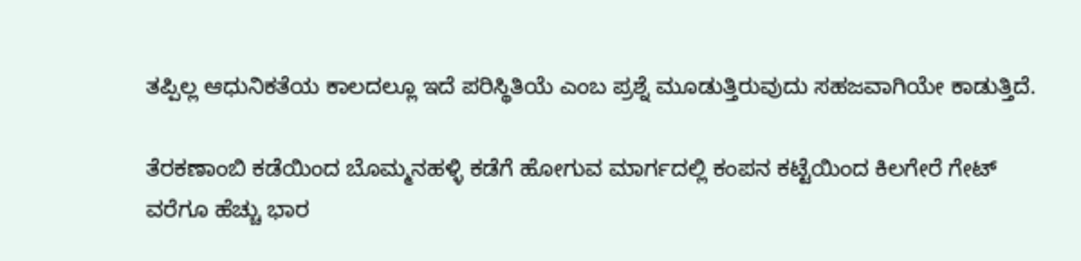ತಪ್ಪಿಲ್ಲ ಆಧುನಿಕತೆಯ ಕಾಲದಲ್ಲೂ ಇದೆ ಪರಿಸ್ಥಿತಿಯೆ ಎಂಬ ಪ್ರಶ್ನೆ ಮೂಡುತ್ತಿರುವುದು ಸಹಜವಾಗಿಯೇ ಕಾಡುತ್ತಿದೆ.

ತೆರಕಣಾಂಬಿ ಕಡೆಯಿಂದ ಬೊಮ್ಮನಹಳ್ಳಿ ಕಡೆಗೆ ಹೋಗುವ ಮಾರ್ಗದಲ್ಲಿ ಕಂಪನ ಕಟ್ಟೆಯಿಂದ ಕಿಲಗೇರೆ ಗೇಟ್ ವರೆಗೂ ಹೆಚ್ಚು ಭಾರ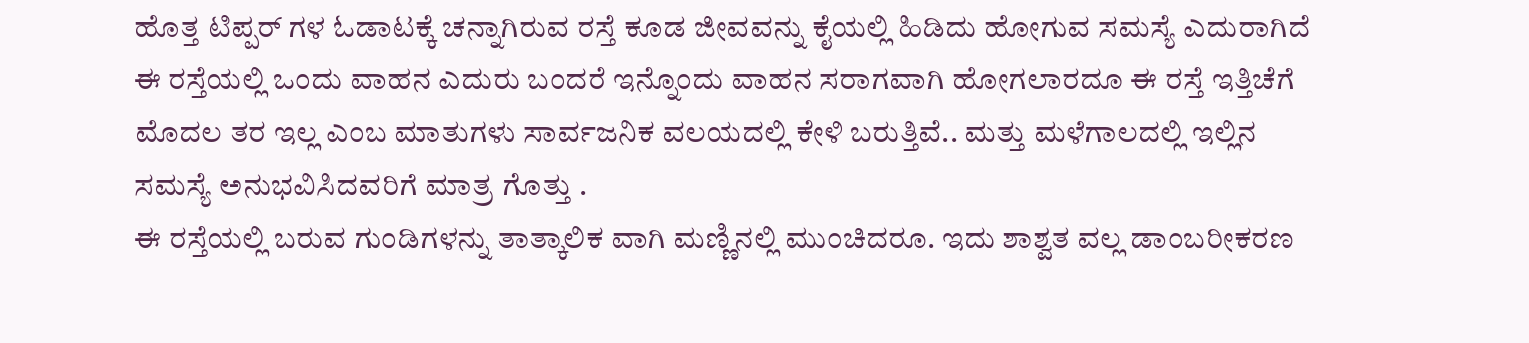ಹೊತ್ತ ಟಿಪ್ಪರ್ ಗಳ ಓಡಾಟಕ್ಕೆ ಚನ್ನಾಗಿರುವ ರಸ್ತೆ ಕೂಡ ಜೀವವನ್ನು ಕೈಯಲ್ಲಿ ಹಿಡಿದು ಹೋಗುವ ಸಮಸ್ಯೆ ಎದುರಾಗಿದೆ ಈ ರಸ್ತೆಯಲ್ಲಿ ಒಂದು ವಾಹನ ಎದುರು ಬಂದರೆ ಇನ್ನೊಂದು ವಾಹನ ಸರಾಗವಾಗಿ ಹೋಗಲಾರದೂ ಈ ರಸ್ತೆ ಇತ್ತಿಚೆಗೆ ಮೊದಲ ತರ ಇಲ್ಲ ಎಂಬ ಮಾತುಗಳು ಸಾರ್ವಜನಿಕ ವಲಯದಲ್ಲಿ ಕೇಳಿ ಬರುತ್ತಿವೆ.. ಮತ್ತು ಮಳೆಗಾಲದಲ್ಲಿ ಇಲ್ಲಿನ ಸಮಸ್ಯೆ ಅನುಭವಿಸಿದವರಿಗೆ ಮಾತ್ರ ಗೊತ್ತು .
ಈ ರಸ್ತೆಯಲ್ಲಿ ಬರುವ ಗುಂಡಿಗಳನ್ನು ತಾತ್ಕಾಲಿಕ ವಾಗಿ ಮಣ್ಣಿನಲ್ಲಿ ಮುಂಚಿದರೂ. ಇದು ಶಾಶ್ವತ ವಲ್ಲ ಡಾಂಬರೀಕರಣ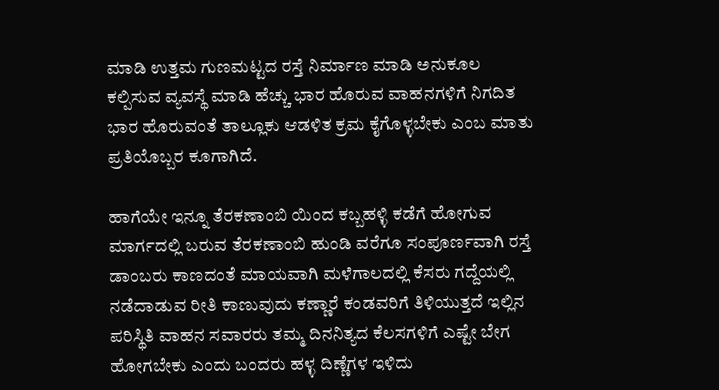ಮಾಡಿ ಉತ್ತಮ ಗುಣಮಟ್ಟದ ರಸ್ತೆ ನಿರ್ಮಾಣ ಮಾಡಿ ಅನುಕೂಲ ಕಲ್ಪಿಸುವ ವ್ಯವಸ್ಥೆ ಮಾಡಿ ಹೆಚ್ಚು ಭಾರ ಹೊರುವ ವಾಹನಗಳಿಗೆ ನಿಗದಿತ ಭಾರ ಹೊರುವಂತೆ ತಾಲ್ಲೂಕು ಆಡಳಿತ ಕ್ರಮ ಕೈಗೊಳ್ಳಬೇಕು ಎಂಬ ಮಾತು ಪ್ರತಿಯೊಬ್ಬರ ಕೂಗಾಗಿದೆ.

ಹಾಗೆಯೇ ಇನ್ನೂ ತೆರಕಣಾಂಬಿ ಯಿಂದ ಕಬ್ಬಹಳ್ಳಿ ಕಡೆಗೆ ಹೋಗುವ ಮಾರ್ಗದಲ್ಲಿ ಬರುವ ತೆರಕಣಾಂಬಿ ಹುಂಡಿ ವರೆಗೂ ಸಂಪೂರ್ಣವಾಗಿ ರಸ್ತೆ ಡಾಂಬರು ಕಾಣದಂತೆ ಮಾಯವಾಗಿ ಮಳೆಗಾಲದಲ್ಲಿ ಕೆಸರು ಗದ್ದೆಯಲ್ಲಿ ನಡೆದಾಡುವ ರೀತಿ ಕಾಣುವುದು ಕಣ್ಣಾರೆ ಕಂಡವರಿಗೆ ತಿಳಿಯುತ್ತದೆ ಇಲ್ಲಿನ ಪರಿಸ್ಥಿತಿ ವಾಹನ ಸವಾರರು ತಮ್ಮ ದಿನನಿತ್ಯದ ಕೆಲಸಗಳಿಗೆ ಎಷ್ಟೇ ಬೇಗ ಹೋಗಬೇಕು ಎಂದು ಬಂದರು ಹಳ್ಳ ದಿಣ್ಣೆಗಳ ಇಳಿದು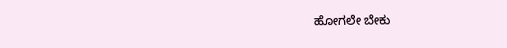ಹೋಗಲೇ ಬೇಕು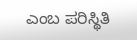ಎಂಬ ಪರಿಸ್ಥಿತಿ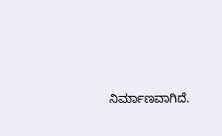ನಿರ್ಮಾಣವಾಗಿದೆ.